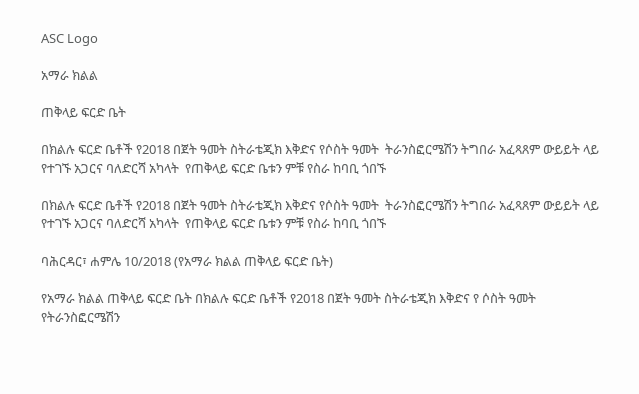ASC Logo

አማራ ክልል

ጠቅላይ ፍርድ ቤት

በክልሉ ፍርድ ቤቶች የ2018 በጀት ዓመት ስትራቴጂክ እቅድና የሶስት ዓመት  ትራንስፎርሜሽን ትግበራ አፈጻጸም ውይይት ላይ የተገኙ አጋርና ባለድርሻ አካላት  የጠቅላይ ፍርድ ቤቱን ምቹ የስራ ከባቢ ጎበኙ

በክልሉ ፍርድ ቤቶች የ2018 በጀት ዓመት ስትራቴጂክ እቅድና የሶስት ዓመት  ትራንስፎርሜሽን ትግበራ አፈጻጸም ውይይት ላይ የተገኙ አጋርና ባለድርሻ አካላት  የጠቅላይ ፍርድ ቤቱን ምቹ የስራ ከባቢ ጎበኙ

ባሕርዳር፣ ሐምሌ 10/2018 (የአማራ ክልል ጠቅላይ ፍርድ ቤት)

የአማራ ክልል ጠቅላይ ፍርድ ቤት በክልሉ ፍርድ ቤቶች የ2018 በጀት ዓመት ስትራቴጂክ እቅድና የ ሶስት ዓመት የትራንስፎርሜሽን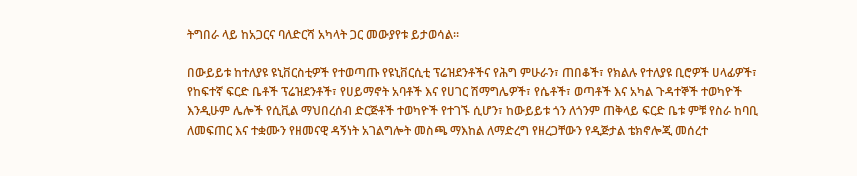ትግበራ ላይ ከአጋርና ባለድርሻ አካላት ጋር መውያየቱ ይታወሳል።

በውይይቱ ከተለያዩ ዩኒቨርስቲዎች የተወጣጡ የዩኒቨርሲቲ ፕሬዝደንቶችና የሕግ ምሁራን፣ ጠበቆች፣ የክልሉ የተለያዩ ቢሮዎች ሀላፊዎች፣ የከፍተኛ ፍርድ ቤቶች ፕሬዝደንቶች፣ የሀይማኖት አባቶች እና የሀገር ሽማግሌዎች፣ የሴቶች፣ ወጣቶች እና አካል ጉዳተኞች ተወካዮች እንዲሁም ሌሎች የሲቪል ማህበረሰብ ድርጅቶች ተወካዮች የተገኙ ሲሆን፣ ከውይይቱ ጎን ለጎንም ጠቅላይ ፍርድ ቤቱ ምቹ የስራ ከባቢ ለመፍጠር እና ተቋሙን የዘመናዊ ዳኝነት አገልግሎት መስጫ ማእከል ለማድረግ የዘረጋቸውን የዲጅታል ቴክኖሎጂ መሰረተ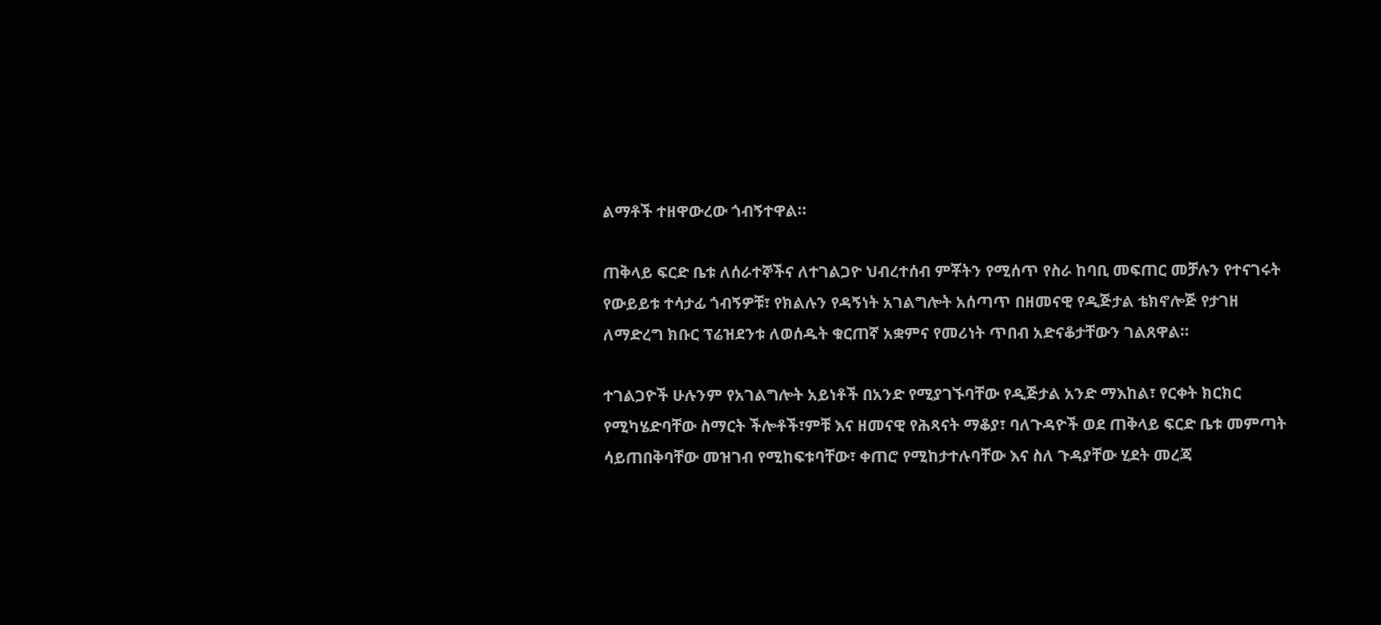ልማቶች ተዘዋውረው ጎብኝተዋል።

ጠቅላይ ፍርድ ቤቱ ለሰራተኞችና ለተገልጋዮ ህብረተሰብ ምቾትን የሚሰጥ የስራ ከባቢ መፍጠር መቻሉን የተናገሩት የውይይቱ ተሳታፊ ጎብኝዎቹ፣ የክልሉን የዳኝነት አገልግሎት አሰጣጥ በዘመናዊ የዲጅታል ቴክኖሎጅ የታገዘ ለማድረግ ክቡር ፕሬዝደንቱ ለወሰዱት ቁርጠኛ አቋምና የመሪነት ጥበብ አድናቆታቸውን ገልጸዋል።

ተገልጋዮች ሁሉንም የአገልግሎት አይነቶች በአንድ የሚያገኙባቸው የዲጅታል አንድ ማእከል፣ የርቀት ክርክር የሚካሄድባቸው ስማርት ችሎቶች፣ምቹ እና ዘመናዊ የሕጻናት ማቆያ፣ ባለጉዳዮች ወደ ጠቅላይ ፍርድ ቤቱ መምጣት ሳይጠበቅባቸው መዝገብ የሚከፍቱባቸው፣ ቀጠሮ የሚከታተሉባቸው እና ስለ ጉዳያቸው ሂደት መረጃ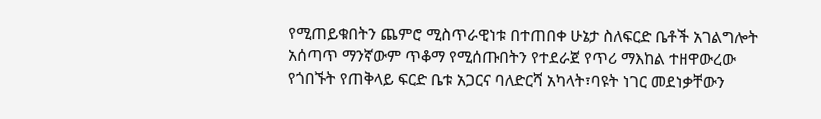የሚጠይቁበትን ጨምሮ ሚስጥራዊነቱ በተጠበቀ ሁኔታ ስለፍርድ ቤቶች አገልግሎት አሰጣጥ ማንኛውም ጥቆማ የሚሰጡበትን የተደራጀ የጥሪ ማእከል ተዘዋውረው የጎበኙት የጠቅላይ ፍርድ ቤቱ አጋርና ባለድርሻ አካላት፣ባዩት ነገር መደነቃቸውን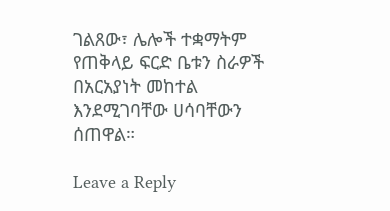ገልጸው፣ ሌሎች ተቋማትም የጠቅላይ ፍርድ ቤቱን ስራዎች በአርአያነት መከተል እንደሚገባቸው ሀሳባቸውን ሰጠዋል።

Leave a Reply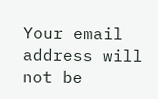Your email address will not be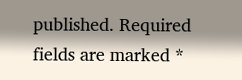published. Required fields are marked *